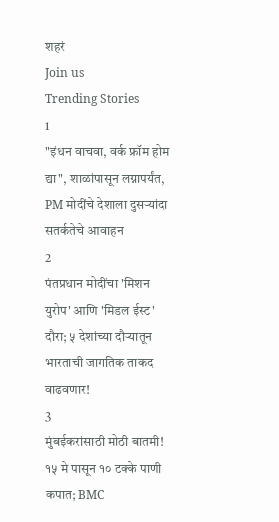शहरं
Join us
Trending Stories
1
"इंधन वाचवा, वर्क फ्रॉम होम द्या", शाळांपासून लग्नापर्यंत, PM मोदींचे देशाला दुसऱ्यांदा सतर्कतेचे आवाहन
2
पंतप्रधान मोदींचा 'मिशन युरोप' आणि 'मिडल ईस्ट' दौरा; ५ देशांच्या दौऱ्यातून भारताची जागतिक ताकद वाढवणार!
3
मुंबईकरांसाठी मोठी बातमी! १५ मे पासून १० टक्के पाणी कपात; BMC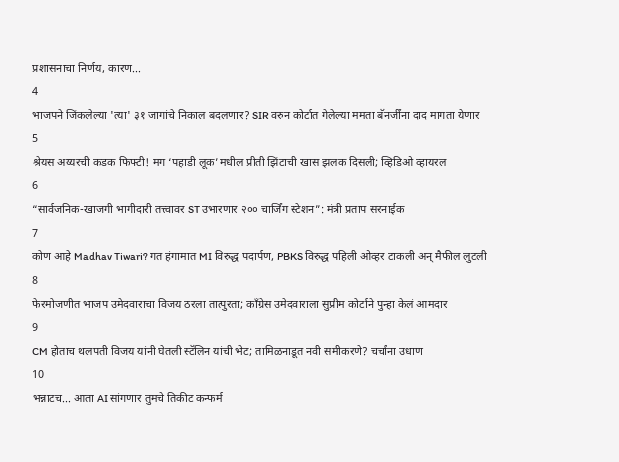प्रशासनाचा निर्णय, कारण...
4
भाजपने जिंकलेल्या 'त्या' ३१ जागांचे निकाल बदलणार? SIR वरुन कोर्टात गेलेल्या ममता बॅनर्जींना दाद मागता येणार
5
श्रेयस अय्यरची कडक फिफ्टी! मग ‘पहाडी लूक’मधील प्रीती झिंटाची खास झलक दिसली; व्हिडिओ व्हायरल
6
“सार्वजनिक-खाजगी भागीदारी तत्त्वावर ST उभारणार २०० चार्जिंग स्टेशन”: मंत्री प्रताप सरनाईक
7
कोण आहे Madhav Tiwari? गत हंगामात MI विरुद्ध पदार्पण, PBKS विरुद्ध पहिली ओव्हर टाकली अन् मैफील लुटली
8
फेरमोजणीत भाजप उमेदवाराचा विजय ठरला तात्पुरता; काँग्रेस उमेदवाराला सुप्रीम कोर्टाने पुन्हा केलं आमदार
9
CM होताच थलपती विजय यांनी घेतली स्टॅलिन यांची भेट; तामिळनाडूत नवी समीकरणे? चर्चांना उधाण
10
भन्नाटच... आता AI सांगणार तुमचे तिकीट कन्फर्म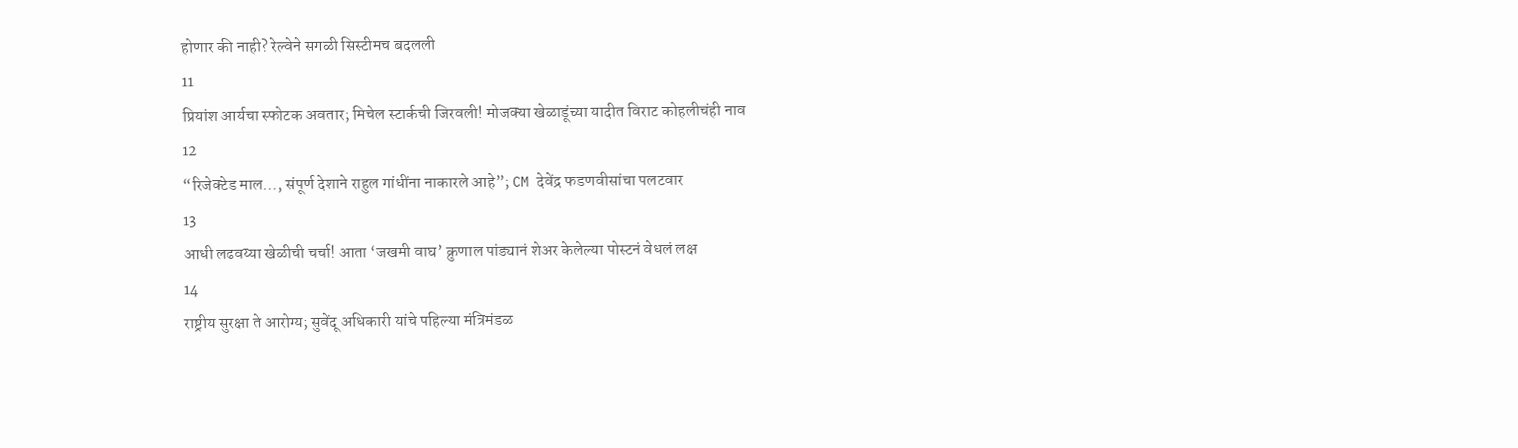होणार की नाही? रेल्वेने सगळी सिस्टीमच बदलली
11
प्रियांश आर्यचा स्फोटक अवतार; मिचेल स्टार्कची जिरवली! मोजक्या खेळाडूंच्या यादीत विराट कोहलीचंही नाव
12
“रिजेक्टेड माल…, संपूर्ण देशाने राहुल गांधींना नाकारले आहे”; CM देवेंद्र फडणवीसांचा पलटवार
13
आधी लढवय्या खेळीची चर्चा! आता ‘जखमी वाघ’ क्रुणाल पांड्यानं शेअर केलेल्या पोस्टनं वेधलं लक्ष
14
राष्ट्रीय सुरक्षा ते आरोग्य; सुवेंदू अधिकारी यांचे पहिल्या मंत्रिमंडळ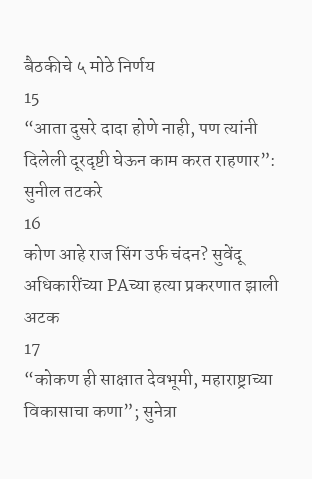बैठकीचे ५ मोठे निर्णय
15
“आता दुसरे दादा होणे नाही, पण त्यांनी दिलेली दूरदृष्टी घेऊन काम करत राहणार”: सुनील तटकरे
16
कोण आहे राज सिंग उर्फ चंदन? सुवेंदू अधिकारींच्या PAच्या हत्या प्रकरणात झाली अटक
17
“कोकण ही साक्षात देवभूमी, महाराष्ट्राच्या विकासाचा कणा”; सुनेत्रा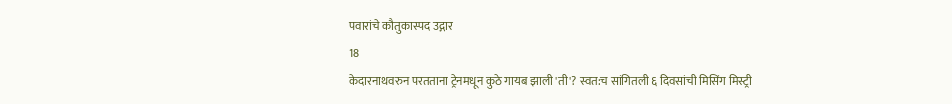पवारांचे कौतुकास्पद उद्गार
18
केदारनाथवरुन परतताना ट्रेनमधून कुठे गायब झाली 'ती'? स्वत:च सांगितली ६ दिवसांची मिसिंग मिस्ट्री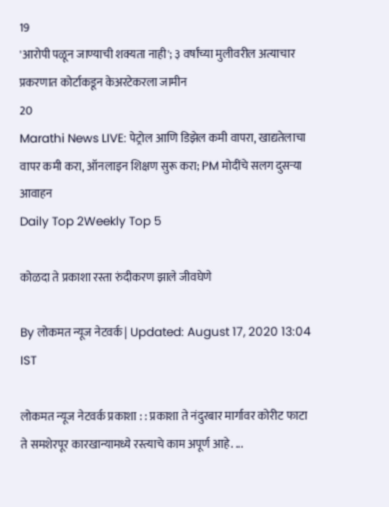19
'आरोपी पळून जाण्याची शक्यता नाही'; ३ वर्षांच्या मुलीवरील अत्याचार प्रकरणात कोर्टाकडून केअरटेकरला जामीन
20
Marathi News LIVE: पेट्रोल आणि डिझेल कमी वापरा, खाद्यतेलाचा वापर कमी करा, ऑनलाइन शिक्षण सुरू करा; PM मोदींचे सलग दुसऱ्या आवाहन
Daily Top 2Weekly Top 5

कोळदा ते प्रकाशा रस्ता रुंदीकरण झाले जीवघेणे

By लोकमत न्यूज नेटवर्क | Updated: August 17, 2020 13:04 IST

लोकमत न्यूज नेटवर्क प्रकाशा : : प्रकाशा ते नंदुरबार मार्गावर कोरीट फाटा ते समशेरपूर कारखान्यामध्ये रस्त्याचे काम अपूर्ण आहे. ...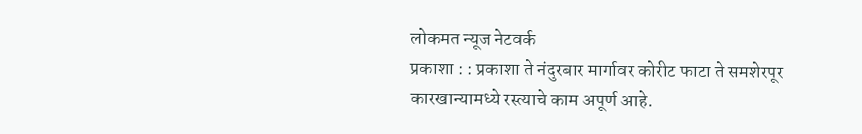लोकमत न्यूज नेटवर्क
प्रकाशा : : प्रकाशा ते नंदुरबार मार्गावर कोरीट फाटा ते समशेरपूर कारखान्यामध्ये रस्त्याचे काम अपूर्ण आहे.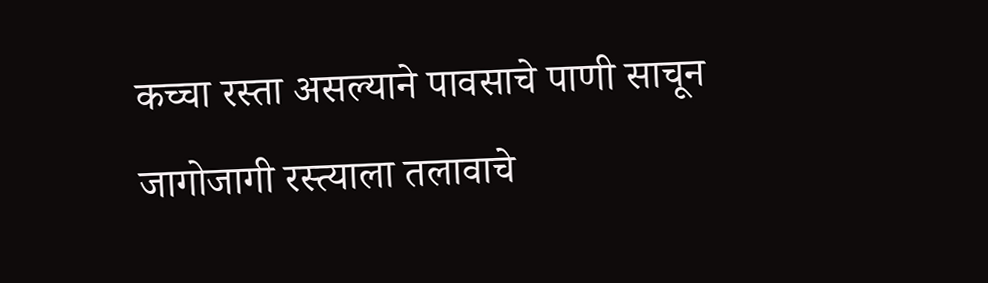कच्चा रस्ता असल्याने पावसाचे पाणी साचून जागोजागी रस्त्याला तलावाचे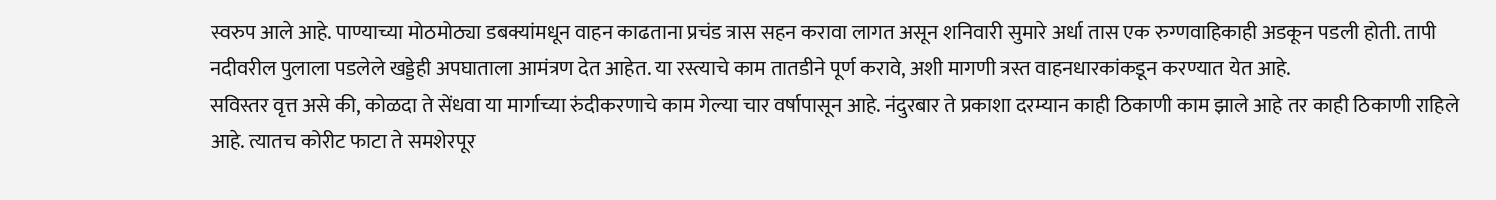स्वरुप आले आहे. पाण्याच्या मोठमोठ्या डबक्यांमधून वाहन काढताना प्रचंड त्रास सहन करावा लागत असून शनिवारी सुमारे अर्धा तास एक रुग्णवाहिकाही अडकून पडली होती. तापी नदीवरील पुलाला पडलेले खड्डेही अपघाताला आमंत्रण देत आहेत. या रस्त्याचे काम तातडीने पूर्ण करावे, अशी मागणी त्रस्त वाहनधारकांकडून करण्यात येत आहे.
सविस्तर वृत्त असे की, कोळदा ते सेंधवा या मार्गाच्या रुंदीकरणाचे काम गेल्या चार वर्षापासून आहे. नंदुरबार ते प्रकाशा दरम्यान काही ठिकाणी काम झाले आहे तर काही ठिकाणी राहिले आहे. त्यातच कोरीट फाटा ते समशेरपूर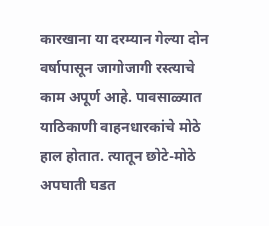कारखाना या दरम्यान गेल्या दोन वर्षापासून जागोजागी रस्त्याचे काम अपूर्ण आहे. पावसाळ्यात याठिकाणी वाहनधारकांचे मोठे हाल होतात. त्यातून छोटे-मोठे अपघाती घडत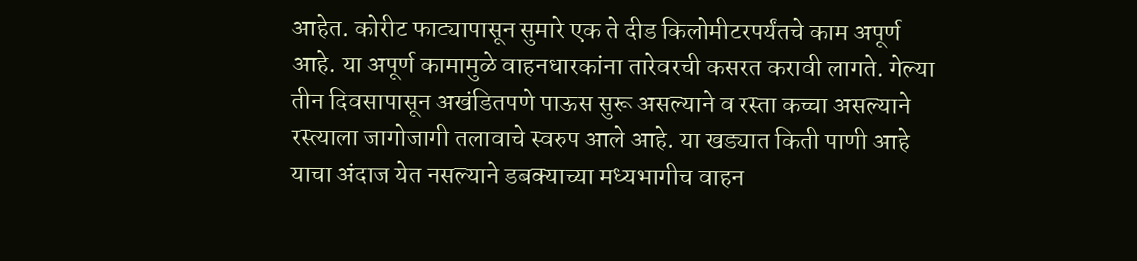आहेत. कोरीट फाट्यापासून सुमारे एक ते दीड किलोमीटरपर्यंतचे काम अपूर्ण आहे. या अपूर्ण कामामुळे वाहनधारकांना तारेवरची कसरत करावी लागते. गेल्या तीन दिवसापासून अखंडितपणे पाऊस सुरू असल्याने व रस्ता कच्चा असल्याने रस्त्याला जागोजागी तलावाचे स्वरुप आले आहे. या खड्यात किती पाणी आहे याचा अंदाज येत नसल्याने डबक्याच्या मध्यभागीच वाहन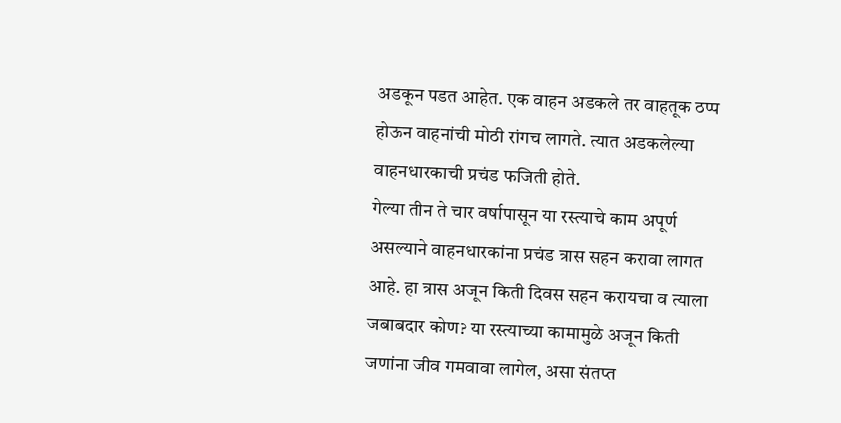अडकून पडत आहेत. एक वाहन अडकले तर वाहतूक ठप्प होऊन वाहनांची मोठी रांगच लागते. त्यात अडकलेल्या वाहनधारकाची प्रचंड फजिती होते.
गेल्या तीन ते चार वर्षापासून या रस्त्याचे काम अपूर्ण असल्याने वाहनधारकांना प्रचंड त्रास सहन करावा लागत आहे. हा त्रास अजून किती दिवस सहन करायचा व त्याला जबाबदार कोण? या रस्त्याच्या कामामुळे अजून किती जणांना जीव गमवावा लागेल, असा संतप्त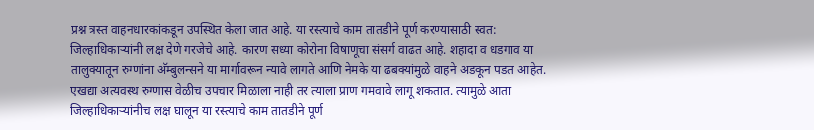प्रश्न त्रस्त वाहनधारकांकडून उपस्थित केला जात आहे. या रस्त्याचे काम तातडीने पूर्ण करण्यासाठी स्वत: जिल्हाधिकाऱ्यांनी लक्ष देणे गरजेचे आहे. कारण सध्या कोरोना विषाणूचा संसर्ग वाढत आहे. शहादा व धडगाव या तालुक्यातून रुग्णांना अ‍ॅम्बुलन्सने या मार्गावरून न्यावे लागते आणि नेमके या ढबक्यांमुळे वाहने अडकून पडत आहेत. एखद्या अत्यवस्थ रुग्णास वेळीच उपचार मिळाला नाही तर त्याला प्राण गमवावे लागू शकतात. त्यामुळे आता जिल्हाधिकाऱ्यांनीच लक्ष घालून या रस्त्याचे काम तातडीने पूर्ण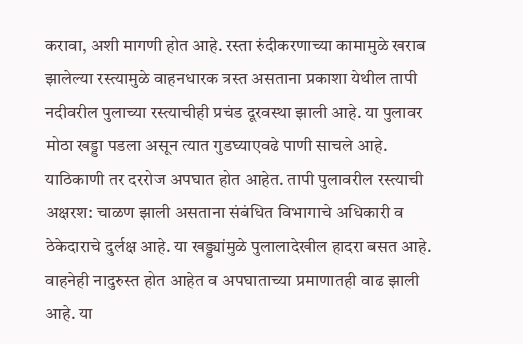करावा, अशी मागणी होत आहे. रस्ता रुंदीकरणाच्या कामामुळे खराब झालेल्या रस्त्यामुळे वाहनधारक त्रस्त असताना प्रकाशा येथील तापी नदीवरील पुलाच्या रस्त्याचीही प्रचंड दूरवस्था झाली आहे. या पुलावर मोठा खड्डा पडला असून त्यात गुडघ्याएवढे पाणी साचले आहे. याठिकाणी तर दररोज अपघात होत आहेत. तापी पुलावरील रस्त्याची अक्षरश: चाळण झाली असताना संबंधित विभागाचे अधिकारी व ठेकेदाराचे दुर्लक्ष आहे. या खड्ड्यांमुळे पुलालादेखील हादरा बसत आहे. वाहनेही नादुरुस्त होत आहेत व अपघाताच्या प्रमाणातही वाढ झाली आहे. या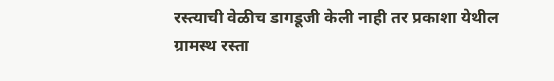रस्त्याची वेळीच डागडूजी केली नाही तर प्रकाशा येथील ग्रामस्थ रस्ता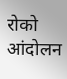रोको आंदोलन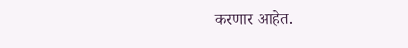करणार आहेत.